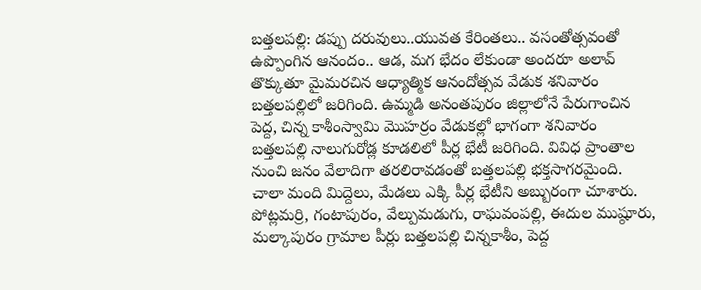బత్తలపల్లి: డప్పు దరువులు..యువత కేరింతలు.. వసంతోత్సవంతో ఉప్పొంగిన ఆనందం.. ఆడ, మగ భేదం లేకుండా అందరూ అలావ్ తొక్కుతూ మైమరచిన ఆధ్యాత్మిక ఆనందోత్సవ వేడుక శనివారం బత్తలపల్లిలో జరిగింది. ఉమ్మడి అనంతపురం జిల్లాలోనే పేరుగాంచిన పెద్ద, చిన్న కాశీంస్వామి మొహర్రం వేడుకల్లో భాగంగా శనివారం బత్తలపల్లి నాలుగురోడ్ల కూడలిలో పీర్ల భేటీ జరిగింది. వివిధ ప్రాంతాల నుంచి జనం వేలాదిగా తరలిరావడంతో బత్తలపల్లి భక్తసాగరమైంది. చాలా మంది మిద్దెలు, మేడలు ఎక్కి పీర్ల భేటీని అబ్బురంగా చూశారు. పోట్లమర్రి, గంటాపురం, వేల్పుమడుగు, రాఘవంపల్లి, ఈదుల ముష్ఠూరు, మల్కాపురం గ్రామాల పీర్లు బత్తలపల్లి చిన్నకాశీం, పెద్ద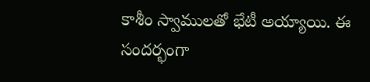కాశీం స్వాములతో భేటీ అయ్యాయి. ఈ సందర్భంగా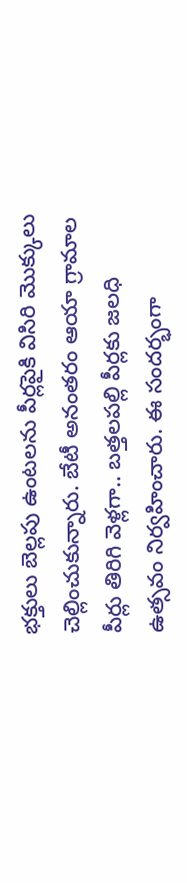భక్తులు బెల్లపు ఉంటలను పీర్లపైకి విసిరి మొక్కులు చెల్లించుకున్నారు. బేటీ అనంతరం ఆయా గ్రామాల పీర్లు తిరిగి వెళ్లగా.. బత్తలపల్లి పీర్లకు జలధి ఉత్సవం నిర్వహించారు. ఈ సందర్భంగా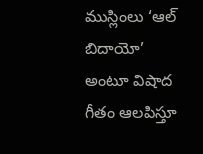ముస్లింలు ‘ఆల్ బిదాయో’ అంటూ విషాద గీతం ఆలపిస్తూ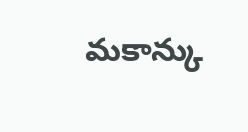మకాన్కు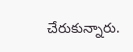చేరుకున్నారు.